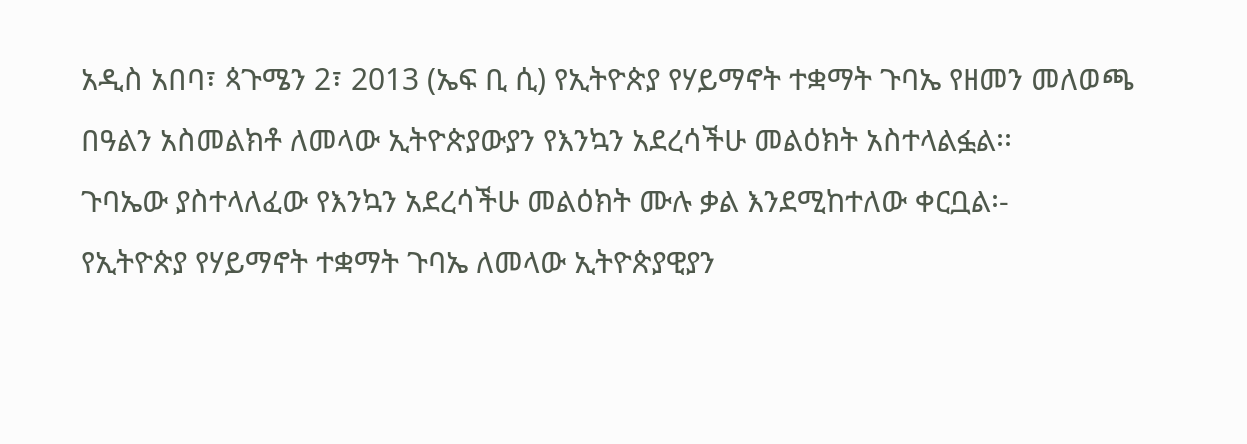አዲስ አበባ፣ ጳጉሜን 2፣ 2013 (ኤፍ ቢ ሲ) የኢትዮጵያ የሃይማኖት ተቋማት ጉባኤ የዘመን መለወጫ በዓልን አስመልክቶ ለመላው ኢትዮጵያውያን የእንኳን አደረሳችሁ መልዕክት አስተላልፏል፡፡
ጉባኤው ያስተላለፈው የእንኳን አደረሳችሁ መልዕክት ሙሉ ቃል እንደሚከተለው ቀርቧል፡-
የኢትዮጵያ የሃይማኖት ተቋማት ጉባኤ ለመላው ኢትዮጵያዊያን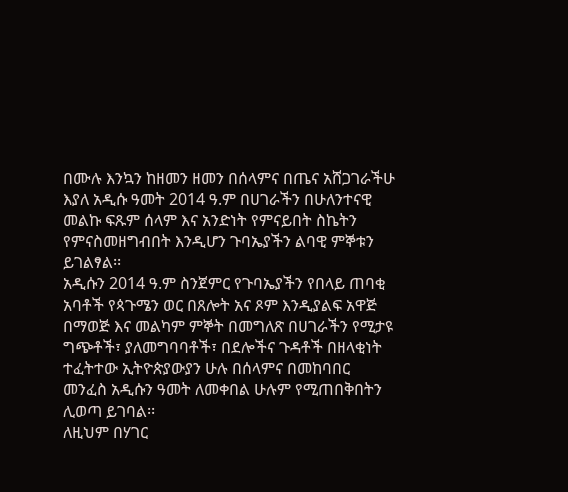በሙሉ እንኳን ከዘመን ዘመን በሰላምና በጤና አሸጋገራችሁ እያለ አዲሱ ዓመት 2014 ዓ.ም በሀገራችን በሁለንተናዊ መልኩ ፍጹም ሰላም እና አንድነት የምናይበት ስኬትን የምናስመዘግብበት እንዲሆን ጉባኤያችን ልባዊ ምኞቱን ይገልፃል፡፡
አዲሱን 2014 ዓ.ም ስንጀምር የጉባኤያችን የበላይ ጠባቂ አባቶች የጳጉሜን ወር በጸሎት አና ጾም እንዲያልፍ አዋጅ በማወጅ እና መልካም ምኞት በመግለጽ በሀገራችን የሚታዩ ግጭቶች፣ ያለመግባባቶች፣ በደሎችና ጉዳቶች በዘላቂነት ተፈትተው ኢትዮጵያውያን ሁሉ በሰላምና በመከባበር መንፈስ አዲሱን ዓመት ለመቀበል ሁሉም የሚጠበቅበትን ሊወጣ ይገባል፡፡
ለዚህም በሃገር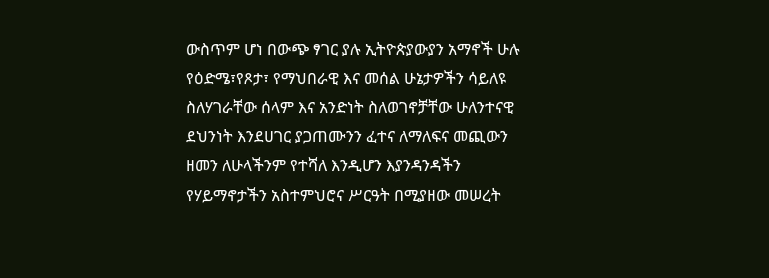ውስጥም ሆነ በውጭ ፃገር ያሉ ኢትዮጵያውያን አማኖች ሁሉ የዕድሜ፣የጾታ፣ የማህበራዊ እና መሰል ሁኔታዎችን ሳይለዩ ስለሃገራቸው ሰላም እና አንድነት ስለወገኖቻቸው ሁለንተናዊ ደህንነት እንደሀገር ያጋጠሙንን ፈተና ለማለፍና መጪውን ዘመን ለሁላችንም የተሻለ እንዲሆን እያንዳንዳችን የሃይማኖታችን አስተምህሮና ሥርዓት በሚያዘው መሠረት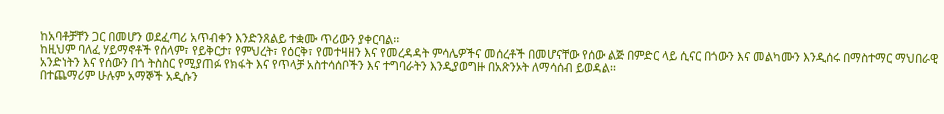ከአባቶቻቸን ጋር በመሆን ወደፈጣሪ አጥብቀን እንድንጸልይ ተቋሙ ጥሪውን ያቀርባል፡፡
ከዚህም ባለፈ ሃይማኖቶች የሰላም፣ የይቅርታ፣ የምህረት፣ የዕርቅ፣ የመተዛዘን እና የመረዳዳት ምሳሌዎችና መሰረቶች በመሆናቸው የሰው ልጅ በምድር ላይ ሲናር በጎውን እና መልካሙን እንዲሰሩ በማስተማር ማህበራዊ አንድነትን እና የሰውን በጎ ትስስር የሚያጠፉ የክፋት እና የጥላቻ አስተሳሰቦችን እና ተግባራትን እንዲያወግዙ በአጽንኦት ለማሳሰብ ይወዳል፡፡
በተጨማሪም ሁሉም አማኞች አዲሱን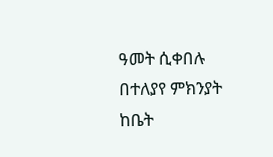ዓመት ሲቀበሉ በተለያየ ምክንያት ከቤት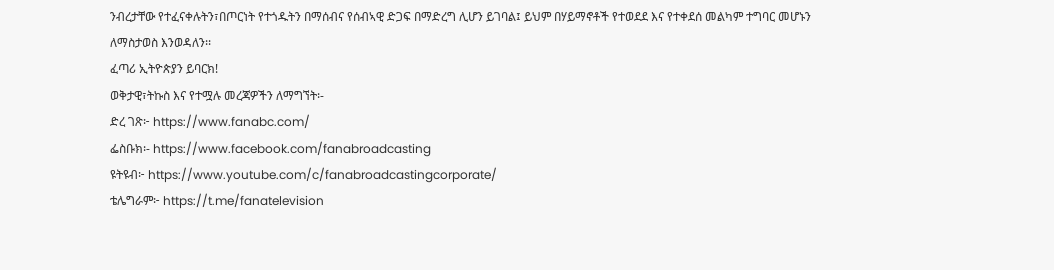ንብረታቸው የተፈናቀሉትን፣በጦርነት የተጎዱትን በማሰብና የሰብኣዊ ድጋፍ በማድረግ ሊሆን ይገባል፤ ይህም በሃይማኖቶች የተወደደ እና የተቀደሰ መልካም ተግባር መሆኑን ለማስታወስ እንወዳለን፡፡
ፈጣሪ ኢትዮጵያን ይባርክ!
ወቅታዊ፣ትኩስ እና የተሟሉ መረጃዎችን ለማግኘት፡-
ድረ ገጽ፦ https://www.fanabc.com/
ፌስቡክ፡- https://www.facebook.com/fanabroadcasting
ዩትዩብ፦ https://www.youtube.com/c/fanabroadcastingcorporate/
ቴሌግራም፦ https://t.me/fanatelevision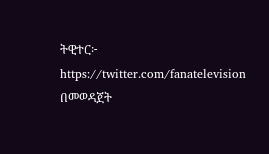ትዊተር፦ https://twitter.com/fanatelevision በመወዳጀት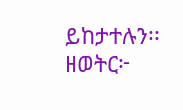ይከታተሉን፡፡
ዘወትር፦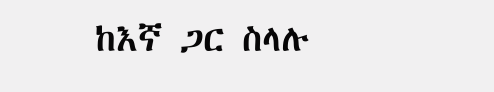ከእኛ ጋር ስላሉ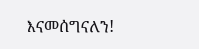እናመሰግናለን!